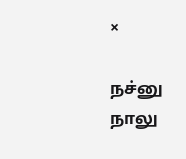×

நச்னு நாலு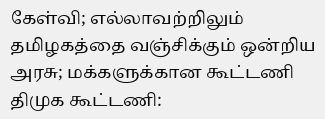கேள்வி; எல்லாவற்றிலும் தமிழகத்தை வஞ்சிக்கும் ஒன்றிய அரசு; மக்களுக்கான கூட்டணி திமுக கூட்டணி: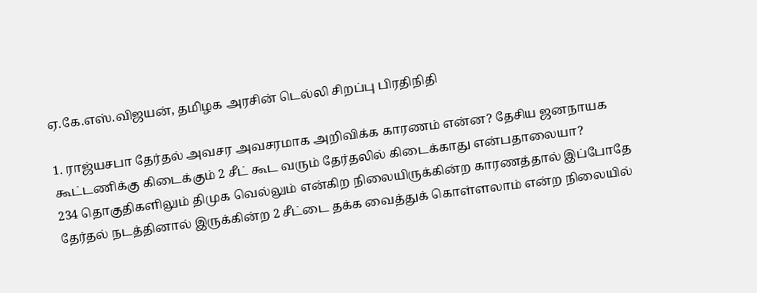ஏ.கே.எஸ்.விஜயன், தமிழக அரசின் டெல்லி சிறப்பு பிரதிநிதி

1. ராஜ்யசபா தேர்தல் அவசர அவசரமாக அறிவிக்க காரணம் என்ன? தேசிய ஜனநாயக கூட்டணிக்கு கிடைக்கும் 2 சீட் கூட வரும் தேர்தலில் கிடைக்காது என்பதாலையா?
234 தொகுதிகளிலும் திமுக வெல்லும் என்கிற நிலையிருக்கின்ற காரணத்தால் இப்போதே தேர்தல் நடத்தினால் இருக்கின்ற 2 சீட்டை தக்க வைத்துக் கொள்ளலாம் என்ற நிலையில்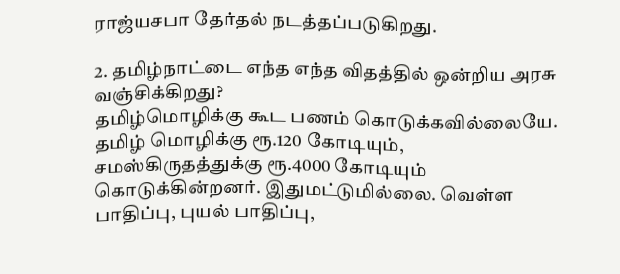ராஜ்யசபா தேர்தல் நடத்தப்படுகிறது.

2. தமிழ்நாட்டை எந்த எந்த விதத்தில் ஒன்றிய அரசு வஞ்சிக்கிறது?
தமிழ்மொழிக்கு கூட பணம் கொடுக்கவில்லையே. தமிழ் மொழிக்கு ரூ.120 கோடியும், சமஸ்கிருதத்துக்கு ரூ.4000 கோடியும் கொடுக்கின்றனர். இதுமட்டுமில்லை. வெள்ள பாதிப்பு, புயல் பாதிப்பு,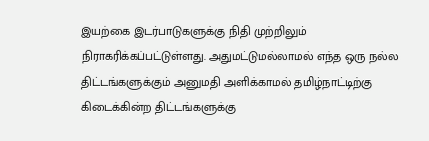இயற்கை இடர்பாடுகளுக்கு நிதி முற்றிலும் நிராகரிக்கப்பட்டுள்ளது. அதுமட்டுமல்லாமல் எந்த ஒரு நல்ல திட்டங்களுக்கும் அனுமதி அளிக்காமல் தமிழ்நாட்டிற்கு கிடைக்கின்ற திட்டங்களுக்கு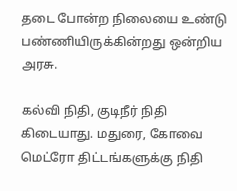தடை போன்ற நிலையை உண்டு பண்ணியிருக்கின்றது ஒன்றிய அரசு.

கல்வி நிதி, குடிநீர் நிதி கிடையாது. மதுரை, கோவை மெட்ரோ திட்டங்களுக்கு நிதி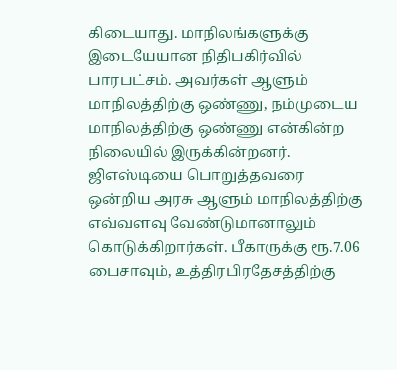கிடையாது. மாநிலங்களுக்கு இடையேயான நிதிபகிர்வில் பாரபட்சம். அவர்கள் ஆளும் மாநிலத்திற்கு ஒண்ணு, நம்முடைய மாநிலத்திற்கு ஒண்ணு என்கின்ற நிலையில் இருக்கின்றனர். ஜிஎஸ்டியை பொறுத்தவரை ஒன்றிய அரசு ஆளும் மாநிலத்திற்கு எவ்வளவு வேண்டுமானாலும் கொடுக்கிறார்கள். பீகாருக்கு ரூ.7.06 பைசாவும், உத்திரபிரதேசத்திற்கு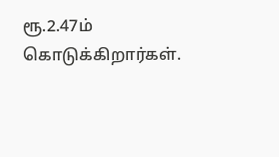ரூ.2.47ம் கொடுக்கிறார்கள்.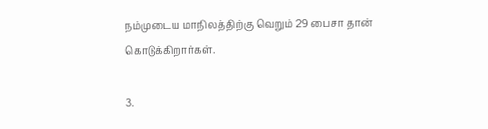நம்முடைய மாநிலத்திற்கு வெறும் 29 பைசா தான் கொடுக்கிறார்கள்.

3.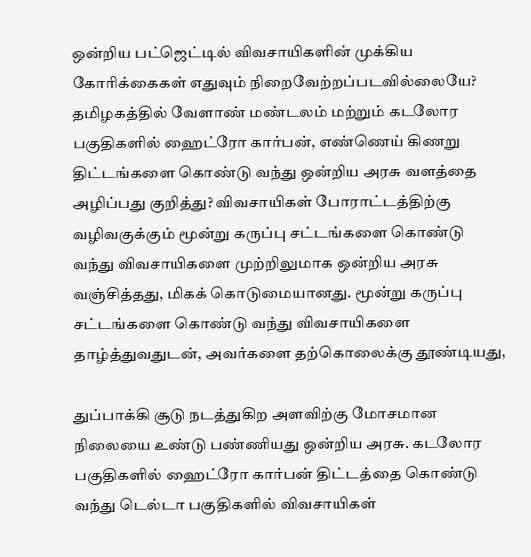ஒன்றிய பட்ஜெட்டில் விவசாயிகளின் முக்கிய கோரிக்கைகள் எதுவும் நிறைவேற்றப்படவில்லையே? தமிழகத்தில் வேளாண் மண்டலம் மற்றும் கடலோர பகுதிகளில் ஹைட்ரோ கார்பன், எண்ணெய் கிணறு திட்டங்களை கொண்டு வந்து ஒன்றிய அரசு வளத்தை அழிப்பது குறித்து? விவசாயிகள் போராட்டத்திற்கு வழிவகுக்கும் மூன்று கருப்பு சட்டங்களை கொண்டு வந்து விவசாயிகளை முற்றிலுமாக ஒன்றிய அரசு வஞ்சித்தது, மிகக் கொடுமையானது. மூன்று கருப்பு சட்டங்களை கொண்டு வந்து விவசாயிகளை தாழ்த்துவதுடன், அவர்களை தற்கொலைக்கு தூண்டியது,

துப்பாக்கி சூடு நடத்துகிற அளவிற்கு மோசமான நிலையை உண்டு பண்ணியது ஒன்றிய அரசு. கடலோர பகுதிகளில் ஹைட்ரோ கார்பன் திட்டத்தை கொண்டு வந்து டெல்டா பகுதிகளில் விவசாயிகள்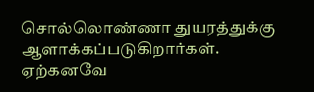சொல்லொண்ணா துயரத்துக்கு ஆளாக்கப்படுகிறார்கள். ஏற்கனவே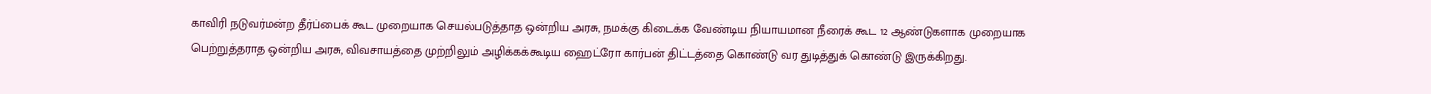காவிரி நடுவர்மன்ற தீர்ப்பைக் கூட முறையாக செயல்படுத்தாத ஒன்றிய அரசு, நமக்கு கிடைக்க வேண்டிய நியாயமான நீரைக் கூட 12 ஆண்டுகளாக முறையாக பெற்றுத்தராத ஒன்றிய அரசு, விவசாயத்தை முற்றிலும் அழிக்கக்கூடிய ஹைட்ரோ கார்பன் திட்டத்தை கொண்டு வர துடித்துக் கொண்டு இருக்கிறது.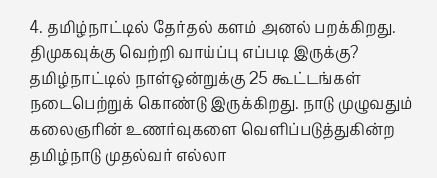4. தமிழ்நாட்டில் தேர்தல் களம் அனல் பறக்கிறது. திமுகவுக்கு வெற்றி வாய்ப்பு எப்படி இருக்கு?
தமிழ்நாட்டில் நாள்ஒன்றுக்கு 25 கூட்டங்கள் நடைபெற்றுக் கொண்டு இருக்கிறது. நாடு முழுவதும் கலைஞரின் உணர்வுகளை வெளிப்படுத்துகின்ற தமிழ்நாடு முதல்வர் எல்லா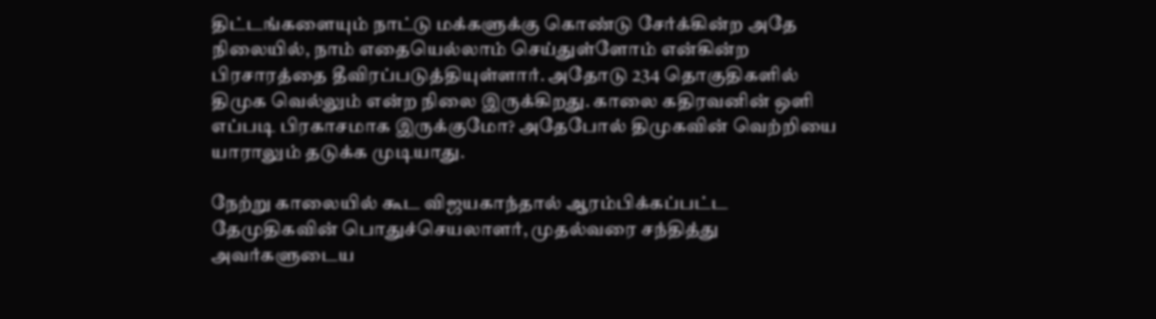திட்டங்களையும் நாட்டு மக்களுக்கு கொண்டு சேர்க்கின்ற அதே நிலையில், நாம் எதையெல்லாம் செய்துள்ளோம் என்கின்ற பிரசாரத்தை தீவிரப்படுத்தியுள்ளார். அதோடு 234 தொகுதிகளில் திமுக வெல்லும் என்ற நிலை இருக்கிறது. காலை கதிரவனின் ஒளி எப்படி பிரகாசமாக இருக்குமோ? அதேபோல் திமுகவின் வெற்றியை யாராலும் தடுக்க முடியாது.

நேற்று காலையில் கூட விஜயகாந்தால் ஆரம்பிக்கப்பட்ட தேமுதிகவின் பொதுச்செயலாளர், முதல்வரை சந்தித்து அவர்களுடைய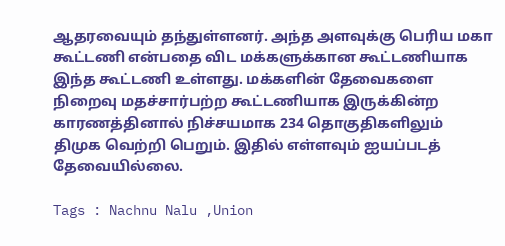ஆதரவையும் தந்துள்ளனர். அந்த அளவுக்கு பெரிய மகா கூட்டணி என்பதை விட மக்களுக்கான கூட்டணியாக இந்த கூட்டணி உள்ளது. மக்களின் தேவைகளை நிறைவு மதச்சார்பற்ற கூட்டணியாக இருக்கின்ற காரணத்தினால் நிச்சயமாக 234 தொகுதிகளிலும் திமுக வெற்றி பெறும். இதில் எள்ளவும் ஐயப்படத் தேவையில்லை.

Tags : Nachnu Nalu ,Union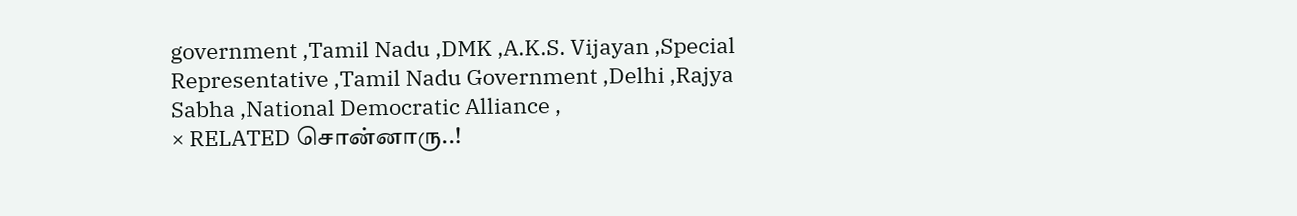government ,Tamil Nadu ,DMK ,A.K.S. Vijayan ,Special Representative ,Tamil Nadu Government ,Delhi ,Rajya Sabha ,National Democratic Alliance ,
× RELATED சொன்னாரு..!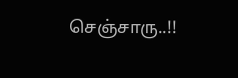செஞ்சாரு..!!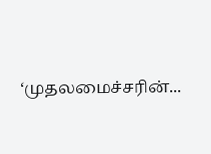‘முதலமைச்சரின்...